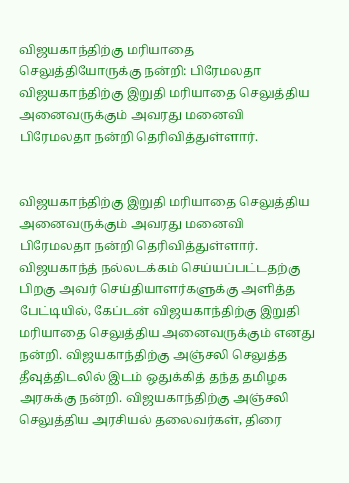விஜயகாந்திற்கு மரியாதை செலுத்தியோருக்கு நன்றி: பிரேமலதா
விஜயகாந்திற்கு இறுதி மரியாதை செலுத்திய அனைவருக்கும் அவரது மனைவி பிரேமலதா நன்றி தெரிவித்துள்ளார்.


விஜயகாந்திற்கு இறுதி மரியாதை செலுத்திய அனைவருக்கும் அவரது மனைவி பிரேமலதா நன்றி தெரிவித்துள்ளார்.
விஜயகாந்த் நல்லடக்கம் செய்யப்பட்டதற்கு பிறகு அவர் செய்தியாளர்களுக்கு அளித்த பேட்டியில், கேப்டன் விஜயகாந்திற்கு இறுதி மரியாதை செலுத்திய அனைவருக்கும் எனது நன்றி. விஜயகாந்திற்கு அஞ்சலி செலுத்த தீவுத்திடலில் இடம் ஒதுக்கித் தந்த தமிழக அரசுக்கு நன்றி. விஜயகாந்திற்கு அஞ்சலி செலுத்திய அரசியல் தலைவர்கள், திரை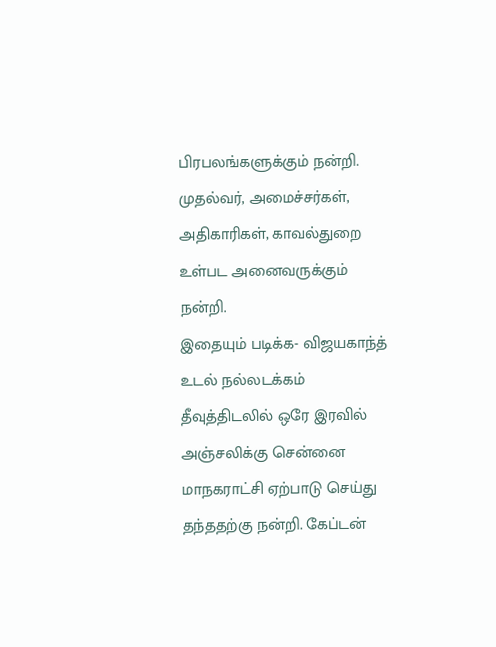பிரபலங்களுக்கும் நன்றி. முதல்வர், அமைச்சர்கள், அதிகாரிகள், காவல்துறை உள்பட அனைவருக்கும் நன்றி.
இதையும் படிக்க- விஜயகாந்த் உடல் நல்லடக்கம்
தீவுத்திடலில் ஒரே இரவில் அஞ்சலிக்கு சென்னை மாநகராட்சி ஏற்பாடு செய்து தந்ததற்கு நன்றி. கேப்டன்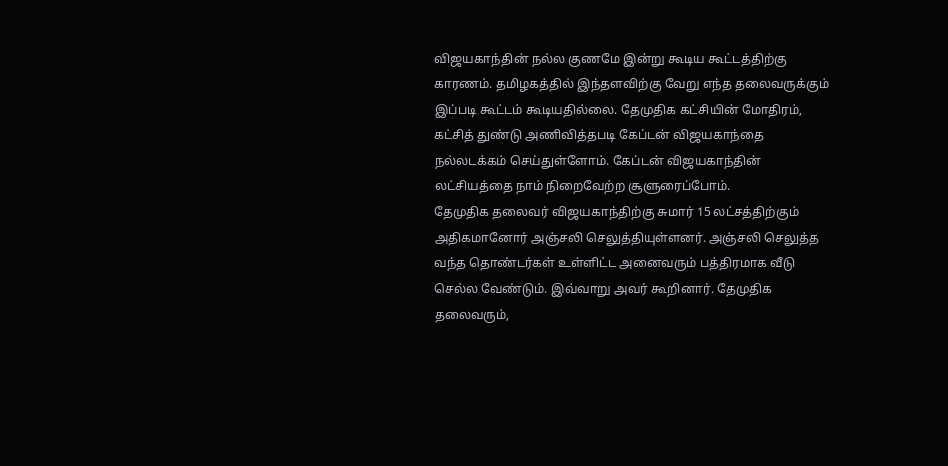விஜயகாந்தின் நல்ல குணமே இன்று கூடிய கூட்டத்திற்கு காரணம். தமிழகத்தில் இந்தளவிற்கு வேறு எந்த தலைவருக்கும் இப்படி கூட்டம் கூடியதில்லை. தேமுதிக கட்சியின் மோதிரம், கட்சித் துண்டு அணிவித்தபடி கேப்டன் விஜயகாந்தை நல்லடக்கம் செய்துள்ளோம். கேப்டன் விஜயகாந்தின் லட்சியத்தை நாம் நிறைவேற்ற சூளுரைப்போம்.
தேமுதிக தலைவர் விஜயகாந்திற்கு சுமார் 15 லட்சத்திற்கும் அதிகமானோர் அஞ்சலி செலுத்தியுள்ளனர். அஞ்சலி செலுத்த வந்த தொண்டர்கள் உள்ளிட்ட அனைவரும் பத்திரமாக வீடு செல்ல வேண்டும். இவ்வாறு அவர் கூறினார். தேமுதிக தலைவரும்,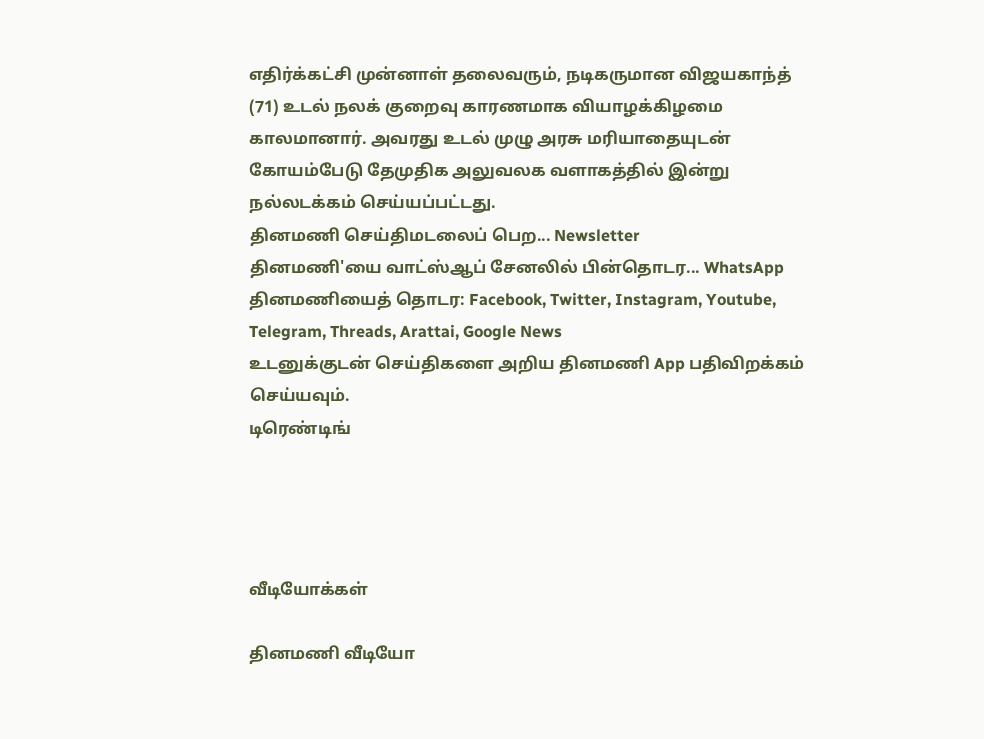எதிர்க்கட்சி முன்னாள் தலைவரும், நடிகருமான விஜயகாந்த் (71) உடல் நலக் குறைவு காரணமாக வியாழக்கிழமை காலமானார். அவரது உடல் முழு அரசு மரியாதையுடன் கோயம்பேடு தேமுதிக அலுவலக வளாகத்தில் இன்று நல்லடக்கம் செய்யப்பட்டது.
தினமணி செய்திமடலைப் பெற... Newsletter
தினமணி'யை வாட்ஸ்ஆப் சேனலில் பின்தொடர... WhatsApp
தினமணியைத் தொடர: Facebook, Twitter, Instagram, Youtube, Telegram, Threads, Arattai, Google News
உடனுக்குடன் செய்திகளை அறிய தினமணி App பதிவிறக்கம் செய்யவும்.
டிரெண்டிங்




வீடியோக்கள்

தினமணி வீடியோ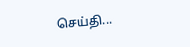செய்தி...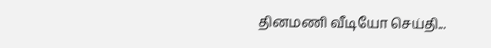தினமணி வீடியோ செய்தி...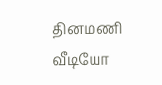தினமணி வீடியோ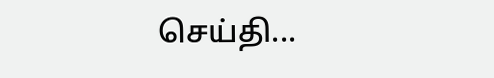செய்தி...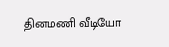தினமணி வீடியோ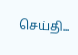செய்தி...